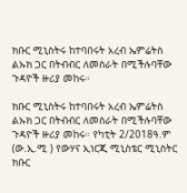ክቡር ሚኒስትሩ ከተባበሩት አረብ ኤምሬትስ ልኡክ ጋር በትብብር ለመስራት በሚችሉባቸው ጉዳዮች ዙሪያ መከሩ።

ክቡር ሚኒስትሩ ከተባበሩት አረብ ኤምሬትስ ልኡክ ጋር በትብብር ለመስራት በሚችሉባቸው ጉዳዮች ዙሪያ መከሩ። የካቲት 2/2018ዓ.ም (ው.ኢ.ሚ ) የውሃና ኢነርጂ ሚኒስቴር ሚኒስትር ክቡር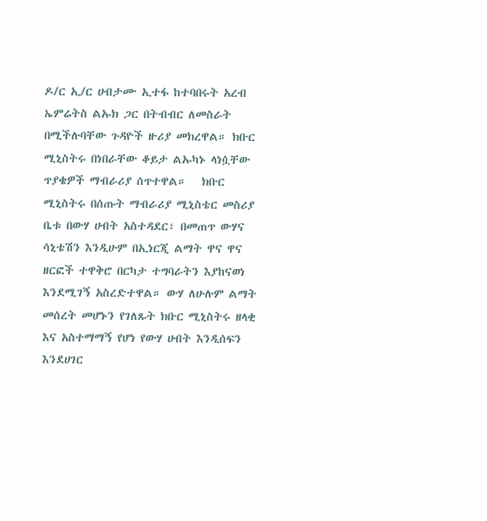ዶ/ር ኢ/ር ሀብታሙ ኢተፋ ከተባበሩት አረብ ኤምሬትስ ልኡክ ጋር በትብብር ለመስራት በሚችሉባቸው ጉዳዮች ዙሪያ መክረዋል። ክቡር ሚኒስትሩ በነበራቸው ቆይታ ልኡካኑ ላነሷቸው ጥያቄዎች ማብራሪያ ሰጥተዋል።   ክቡር ሚኒስትሩ በሰጡት ማብራሪያ ሚኒስቴር መስሪያ ቤቱ በውሃ ሀብት አስተዳደር፣ በመጠጥ ውሃና ሳኒቴሽን እንዲሁም በኢነርጂ ልማት ዋና ዋና ዘርፎች ተዋቅሮ በርካታ ተግባራትን እያከናወነ እንደሚገኝ አስረድተዋል። ውሃ ለሁሉም ልማት መሰረት መሆኑን የገለጹት ክቡር ሚኒስትሩ ዘላቂ እና አስተማማኝ የሆነ የውሃ ሀብት እንዲሰፍን እንደሀገር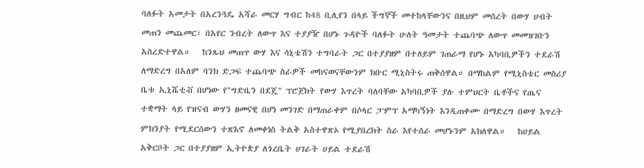ባለፉት አመታት በአረንጓዴ አሻራ መርሃ ግብር ከ48 ቢሊየን በላይ ችግኞች መተከላቸውንና በዚህም መሰረት በውሃ ሀብት መጠን መጨመር፣ በአየር ንብረት ለውጥ እና ተያያዥ በሆኑ ጉዳዮች ባለፉት ሁለት ዓመታት ተጨባጭ ለውጥ መመዝገቡን አስረድተዋል።   ከንጹህ መጠጥ ውሃ እና ሳኒቴሽን ተግባራት ጋር በተያያዘም በተለይም ገጠራማ የሆኑ አካባቢዎችን ተደራሽ ለማድረግ በአለም ባንክ ድጋፍ ተጨባጭ ስራዎች መከናወናቸውንም ክቡር ሚኒስትሩ ጠቅሰዋል። በማከልም የሚኒስቴር መስሪያ ቤቱ ኢኒሼቲቭ በሆነው የ"ግድቤን በደጄ" ፕሮጀክት የውሃ እጥረት ባለባቸው አካባቢዎች ያሉ ተምህርት ቤቶችና የጤና ተቋማት ላይ የዝናብ ውሃን ዘመናዊ በሆነ መንገድ በማጠራቀም በሶላር ፓምፕ አማካኝነት እንዲጠቀሙ በማድረግ በውሃ እጥረት ምክንያት የሚደርሰውን ተጽእኖ ለመቀነስ ትልቅ አስተዋጽኦ የሚያበረክት ስራ እየተሰራ መሆኑንም አክለዋል።   ከሀይል አቅርቦት ጋር በተያያዘም ኢትዮጵያ ለጎረቤት ሀገራት ሀይል ተደራሽ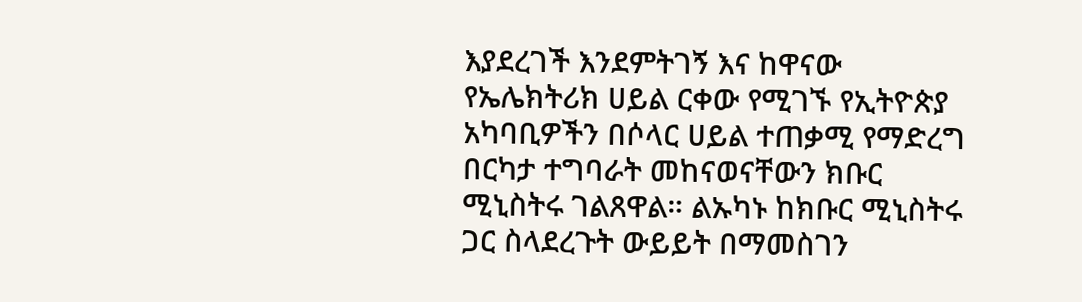እያደረገች እንደምትገኝ እና ከዋናው የኤሌክትሪክ ሀይል ርቀው የሚገኙ የኢትዮጵያ አካባቢዎችን በሶላር ሀይል ተጠቃሚ የማድረግ በርካታ ተግባራት መከናወናቸውን ክቡር ሚኒስትሩ ገልጸዋል። ልኡካኑ ከክቡር ሚኒስትሩ ጋር ስላደረጉት ውይይት በማመስገን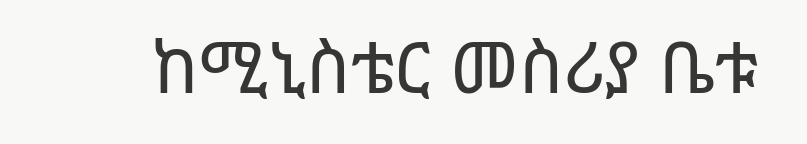ከሚኒስቴር መስሪያ ቤቱ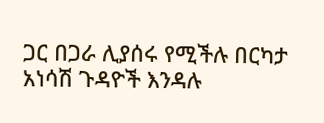ጋር በጋራ ሊያሰሩ የሚችሉ በርካታ አነሳሽ ጉዳዮች እንዳሉ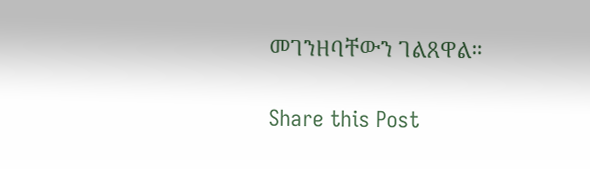መገንዘባቸውን ገልጸዋል።

Share this Post